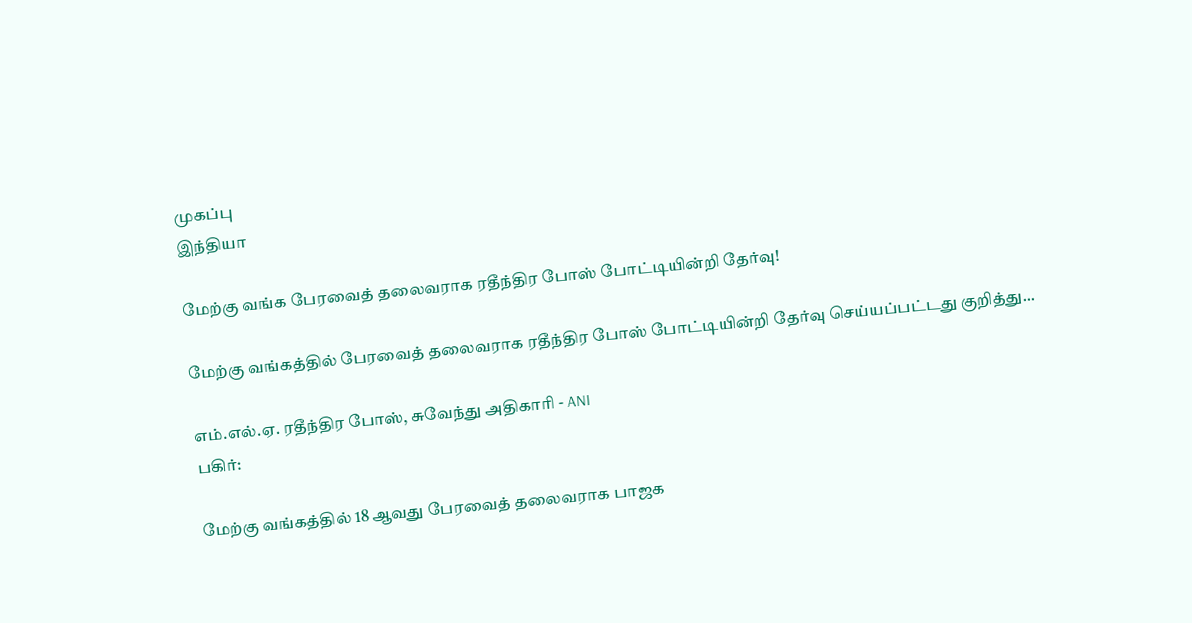முகப்பு
இந்தியா

மேற்கு வங்க பேரவைத் தலைவராக ரதீந்திர போஸ் போட்டியின்றி தேர்வு!

மேற்கு வங்கத்தில் பேரவைத் தலைவராக ரதீந்திர போஸ் போட்டியின்றி தேர்வு செய்யப்பட்டது குறித்து...

எம்.எல்.ஏ. ரதீந்திர போஸ், சுவேந்து அதிகாரி - ANI
பகிர்:

மேற்கு வங்கத்தில் 18 ஆவது பேரவைத் தலைவராக பாஜக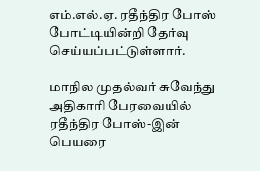எம்.எல்.ஏ. ரதீந்திர போஸ் போட்டியின்றி தேர்வு செய்யப்பட்டுள்ளார்.

மாநில முதல்வர் சுவேந்து அதிகாரி பேரவையில் ரதீந்திர போஸ்-இன் பெயரை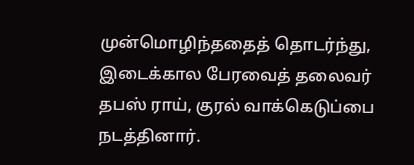முன்மொழிந்ததைத் தொடர்ந்து, இடைக்கால பேரவைத் தலைவர் தபஸ் ராய், குரல் வாக்கெடுப்பை நடத்தினார்.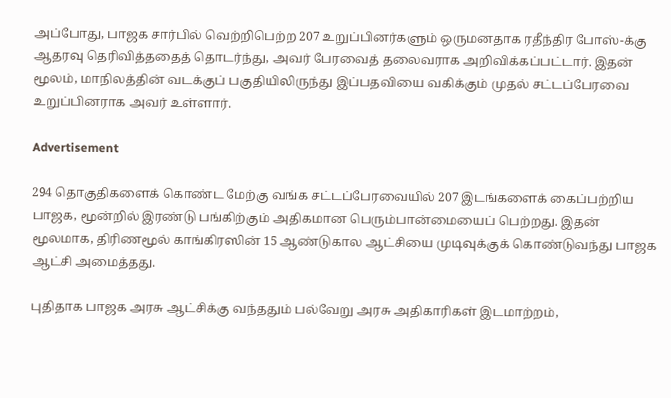அப்போது, பாஜக சார்பில் வெற்றிபெற்ற 207 உறுப்பினர்களும் ஒருமனதாக ரதீந்திர போஸ்-க்கு ஆதரவு தெரிவித்ததைத் தொடர்ந்து, அவர் பேரவைத் தலைவராக அறிவிக்கப்பட்டார். இதன் மூலம், மாநிலத்தின் வடக்குப் பகுதியிலிருந்து இப்பதவியை வகிக்கும் முதல் சட்டப்பேரவை உறுப்பினராக அவர் உள்ளார்.

Advertisement

294 தொகுதிகளைக் கொண்ட மேற்கு வங்க சட்டப்பேரவையில் 207 இடங்களைக் கைப்பற்றிய பாஜக, மூன்றில் இரண்டு பங்கிற்கும் அதிகமான பெரும்பான்மையைப் பெற்றது. இதன் மூலமாக, திரிணமூல் காங்கிரஸின் 15 ஆண்டுகால ஆட்சியை முடிவுக்குக் கொண்டுவந்து பாஜக ஆட்சி அமைத்தது.

புதிதாக பாஜக அரசு ஆட்சிக்கு வந்ததும் பல்வேறு அரசு அதிகாரிகள் இடமாற்றம்,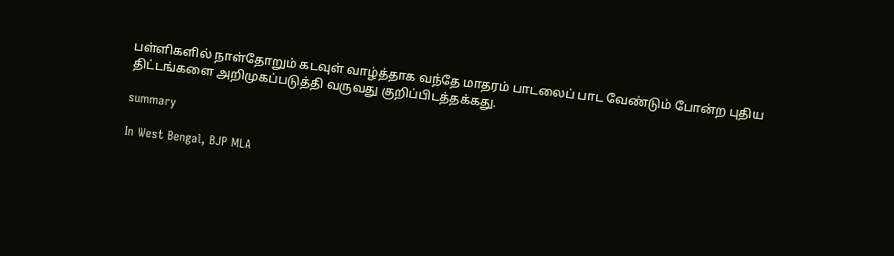பள்ளிகளில் நாள்தோறும் கடவுள் வாழ்த்தாக வந்தே மாதரம் பாடலைப் பாட வேண்டும் போன்ற புதிய திட்டங்களை அறிமுகப்படுத்தி வருவது குறிப்பிடத்தக்கது.

summary

In West Bengal, BJP MLA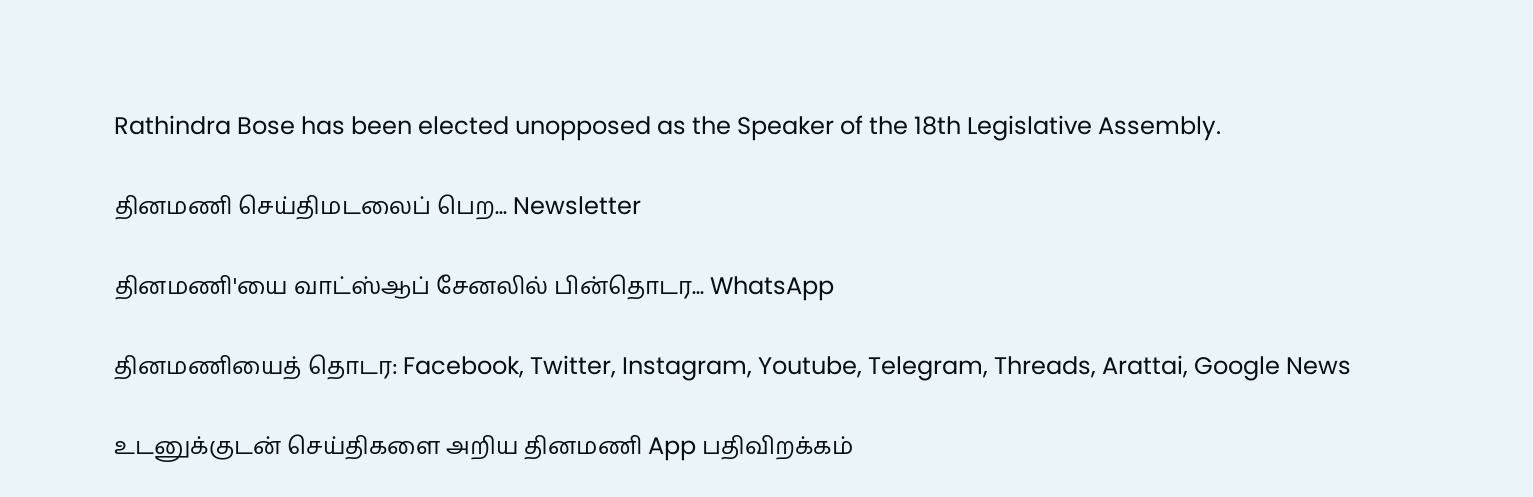Rathindra Bose has been elected unopposed as the Speaker of the 18th Legislative Assembly.

தினமணி செய்திமடலைப் பெற... Newsletter

தினமணி'யை வாட்ஸ்ஆப் சேனலில் பின்தொடர... WhatsApp

தினமணியைத் தொடர: Facebook, Twitter, Instagram, Youtube, Telegram, Threads, Arattai, Google News

உடனுக்குடன் செய்திகளை அறிய தினமணி App பதிவிறக்கம்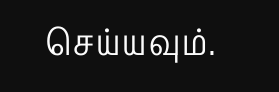செய்யவும்.